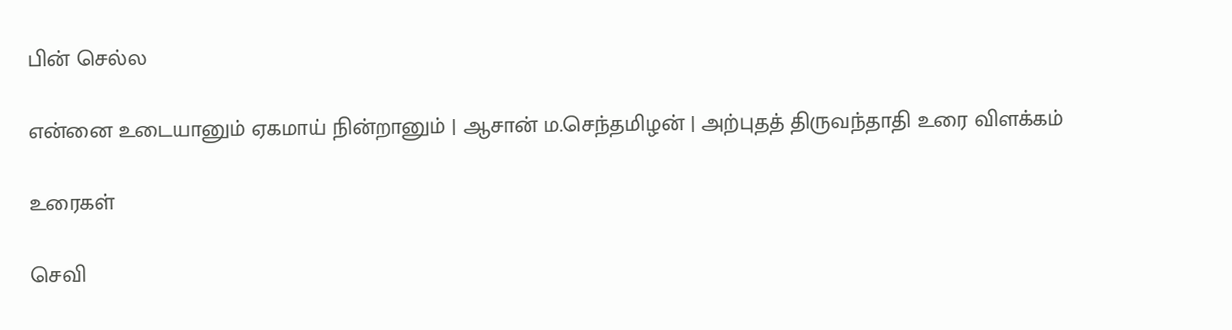பின் செல்ல

என்னை உடையானும் ஏகமாய் நின்றானும் | ஆசான் ம.செந்தமிழன் | அற்புதத் திருவந்தாதி உரை விளக்கம்

உரைகள்

செவி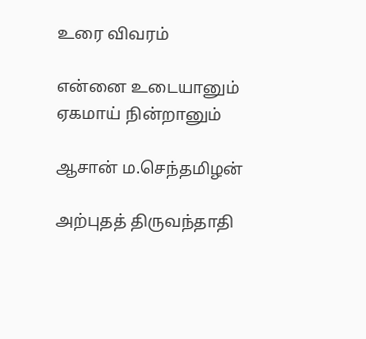உரை விவரம்

என்னை உடையானும் ஏகமாய் நின்றானும்

ஆசான் ம.செந்தமிழன்

அற்புதத் திருவந்தாதி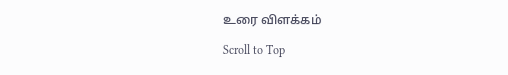உரை விளக்கம்

Scroll to Top